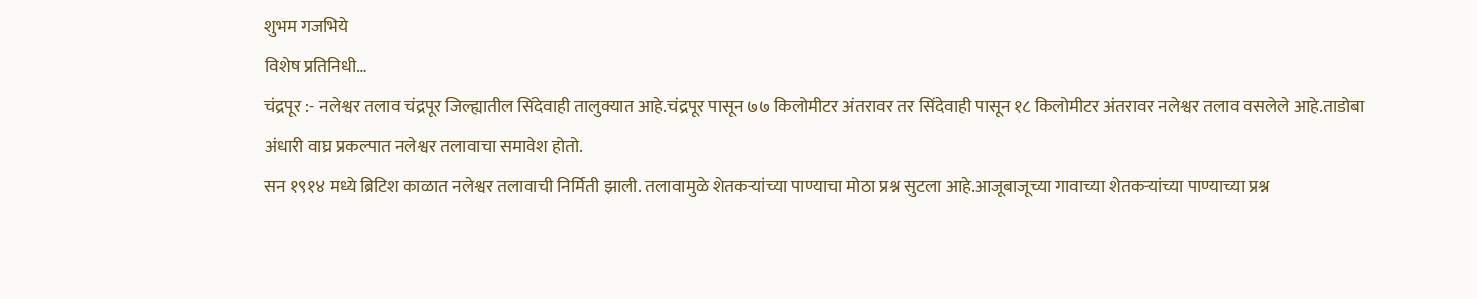शुभम गजभिये
विशेष प्रतिनिधी…
चंद्रपूर :- नलेश्वर तलाव चंद्रपूर जिल्ह्यातील सिंदेवाही तालुक्यात आहे.चंद्रपूर पासून ७७ किलोमीटर अंतरावर तर सिंदेवाही पासून १८ किलोमीटर अंतरावर नलेश्वर तलाव वसलेले आहे.ताडोबा अंधारी वाघ्र प्रकल्पात नलेश्वर तलावाचा समावेश होतो.
सन १९१४ मध्ये ब्रिटिश काळात नलेश्वर तलावाची निर्मिती झाली. तलावामुळे शेतकऱ्यांच्या पाण्याचा मोठा प्रश्न सुटला आहे.आजूबाजूच्या गावाच्या शेतकऱ्यांच्या पाण्याच्या प्रश्न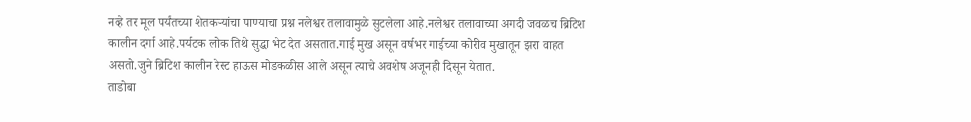नव्हे तर मूल पर्यंतच्या शेतकऱ्यांचा पाण्याचा प्रश्न नलेश्वर तलावामुळे सुटलेला आहे.नलेश्वर तलावाच्या अगदी जवळच ब्रिटिश कालीन दर्गा आहे.पर्यटक लोक तिथे सुद्धा भेट देत असतात.गाई मुख असून वर्षभर गाईच्या कोरीव मुखातून झरा वाहत असतो.जुने ब्रिटिश कालीन रेस्ट हाऊस मोडकळीस आले असून त्याचे अवशेष अजूनही दिसून येतात.
ताडोबा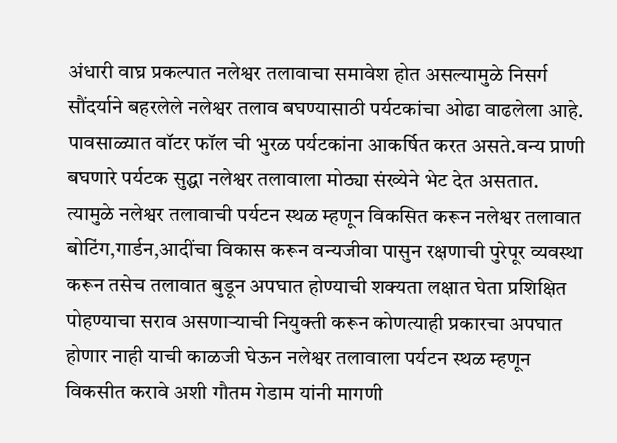अंधारी वाघ्र प्रकल्पात नलेश्वर तलावाचा समावेश होत असल्यामुळे निसर्ग सौंदर्याने बहरलेले नलेश्वर तलाव बघण्यासाठी पर्यटकांचा ओढा वाढलेला आहे.
पावसाळ्यात वॉटर फॉल ची भुरळ पर्यटकांना आकर्षित करत असते.वन्य प्राणी बघणारे पर्यटक सुद्धा नलेश्वर तलावाला मोठ्या संख्येने भेट देत असतात.
त्यामुळे नलेश्वर तलावाची पर्यटन स्थळ म्हणून विकसित करून नलेश्वर तलावात बोटिंग,गार्डन,आदींचा विकास करून वन्यजीवा पासुन रक्षणाची पुरेपूर व्यवस्था करून तसेच तलावात बुडून अपघात होण्याची शक्यता लक्षात घेता प्रशिक्षित पोहण्याचा सराव असणाऱ्याची नियुक्ती करून कोणत्याही प्रकारचा अपघात होणार नाही याची काळजी घेऊन नलेश्वर तलावाला पर्यटन स्थळ म्हणून विकसीत करावे अशी गौतम गेडाम यांनी मागणी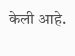केली आहे.